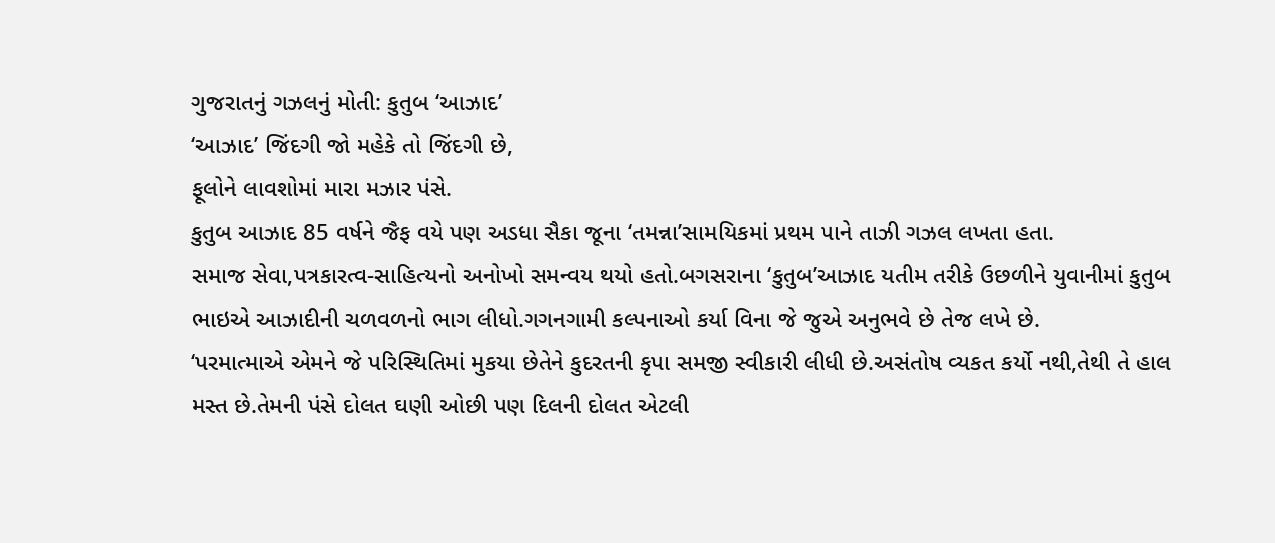ગુજરાતનું ગઝલનું મોતી: કુતુબ ‘આઝાદ’
‘આઝાદ’ જિંદગી જો મહેકે તો જિંદગી છે,
ફૂલોને લાવશોમાં મારા મઝાર પંસે.
કુતુબ આઝાદ 85 વર્ષને જૈફ વયે પણ અડધા સૈકા જૂના ‘તમન્ના’સામયિકમાં પ્રથમ પાને તાઝી ગઝલ લખતા હતા.
સમાજ સેવા,પત્રકારત્વ-સાહિત્યનો અનોખો સમન્વય થયો હતો.બગસરાના ‘કુતુબ’આઝાદ યતીમ તરીકે ઉછળીને યુવાનીમાં કુતુબ ભાઇએ આઝાદીની ચળવળનો ભાગ લીધો.ગગનગામી કલ્પનાઓ કર્યા વિના જે જુએ અનુભવે છે તેજ લખે છે.
‘પરમાત્માએ એમને જે પરિસ્થિતિમાં મુકયા છેતેને કુદરતની કૃપા સમજી સ્વીકારી લીધી છે.અસંતોષ વ્યકત કર્યો નથી,તેથી તે હાલ મસ્ત છે.તેમની પંસે દોલત ઘણી ઓછી પણ દિલની દોલત એટલી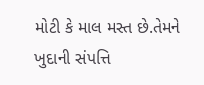મોટી કે માલ મસ્ત છે.તેમને ખુદાની સંપત્તિ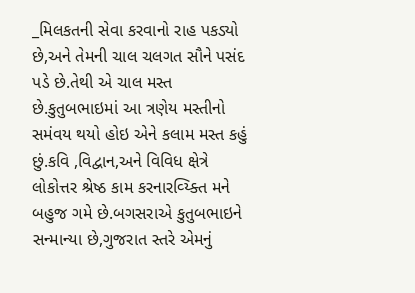_મિલકતની સેવા કરવાનો રાહ પકડ્યો છે,અને તેમની ચાલ ચલગત સૌને પસંદ પડે છે.તેથી એ ચાલ મસ્ત છે.કુતુબભાઇમાં આ ત્રણેય મસ્તીનો સમંવય થયો હોઇ એને કલામ મસ્ત કહું છું.કવિ ,વિદ્વાન,અને વિવિધ ક્ષેત્રે લોકોત્તર શ્રેષ્ઠ કામ કરનારવ્ય્ક્તિ મને બહુજ ગમે છે.બગસરાએ કુતુબભાઇને સન્માન્યા છે,ગુજરાત સ્તરે એમનું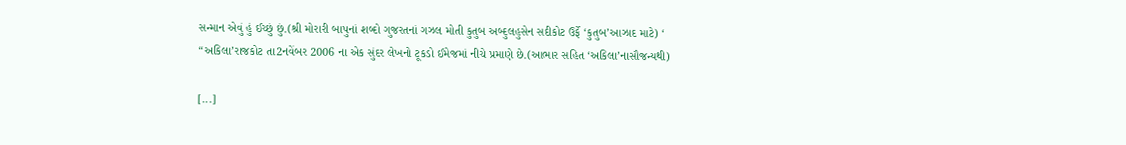સન્માન એવું હું ઈચ્છું છું.(શ્રી મોરારી બાપુનાં શબ્દો ગુજરતનાં ગઝલ મોતી કુતુબ અબ્દુલહુસેન સદીકોટ ઉર્ફે ‘કુતુબ’આઝાદ માટે) ‘
“અકિલા’રાજકોટ તા2નવેંબર 2006 ના એક સુંદર લેખનો ટૂકડો ઈમેજમાં નીચે પ્રમાણે છે.(આભાર સહિત ‘અકિલા’નાસૌજન્યથી)

[...]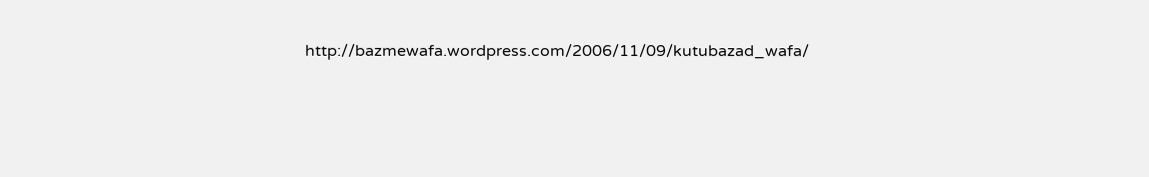http://bazmewafa.wordpress.com/2006/11/09/kutubazad_wafa/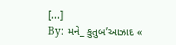[...]
By: મને_ કુતુબ’આઝાદ «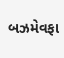બઝમેવફા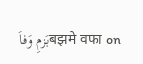بَزمِ وَفاَबझमे वफा on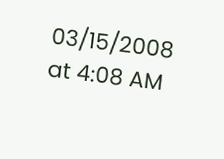03/15/2008
at 4:08 AM